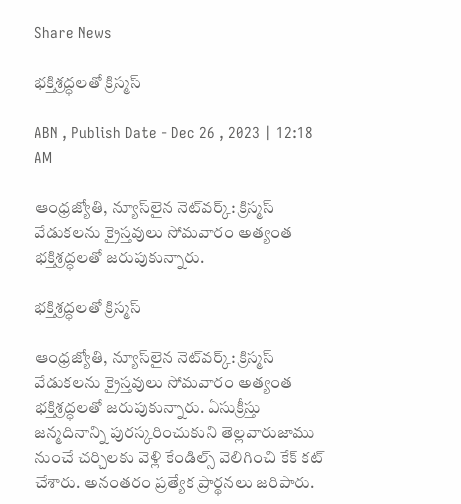Share News

భక్తిశ్రద్ధలతో క్రిస్మస్‌

ABN , Publish Date - Dec 26 , 2023 | 12:18 AM

ఆంధ్రజ్యోతి, న్యూస్‌లైన నెట్‌వర్క్‌: క్రిస్మస్‌ వేడుకలను క్రైస్తవులు సోమవారం అత్యంత భక్తిశ్రద్ధలతో జరుపుకున్నారు.

భక్తిశ్రద్ధలతో క్రిస్మస్‌

ఆంధ్రజ్యోతి, న్యూస్‌లైన నెట్‌వర్క్‌: క్రిస్మస్‌ వేడుకలను క్రైస్తవులు సోమవారం అత్యంత భక్తిశ్రద్ధలతో జరుపుకున్నారు. ఏసుక్రీస్తు జన్మదినాన్ని పురస్కరించుకుని తెల్లవారుజాము నుంచే చర్చిలకు వెళ్లి కేండిల్స్‌ వెలిగించి కేక్‌ కట్‌ చేశారు. అనంతరం ప్రత్యేక ప్రార్థనలు జరిపారు.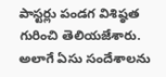పాస్టర్లు పండగ విశిష్ఠత గురించి తెలియజేశారు. అలాగే ఏసు సందేశాలను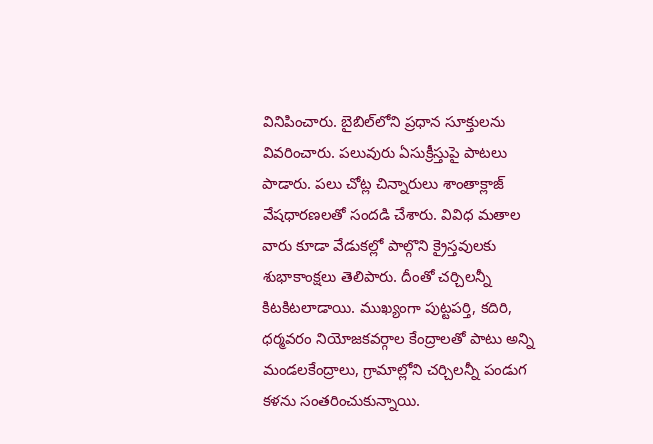వినిపించారు. బైబిల్‌లోని ప్రధాన సూక్తులను వివరించారు. పలువురు ఏసుక్రీస్తుపై పాటలు పాడారు. పలు చోట్ల చిన్నారులు శాంతాక్లాజ్‌ వేషధారణలతో సందడి చేశారు. వివిధ మతాల వారు కూడా వేడుకల్లో పాల్గొని క్రైస్తవులకు శుభాకాంక్షలు తెలిపారు. దీంతో చర్చిలన్నీ కిటకిటలాడాయి. ముఖ్యంగా పుట్టపర్తి, కదిరి, ధర్మవరం నియోజకవర్గాల కేంద్రాలతో పాటు అన్ని మండలకేంద్రాలు, గ్రామాల్లోని చర్చిలన్నీ పండుగ కళను సంతరించుకున్నాయి.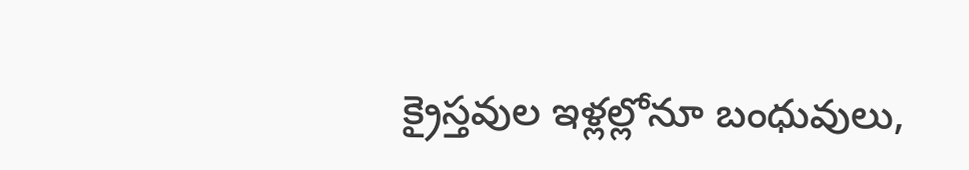క్రైస్తవుల ఇళ్లల్లోనూ బంధువులు,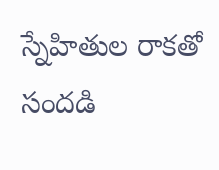స్నేహితుల రాకతో సందడి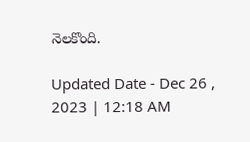నెలకొంది.

Updated Date - Dec 26 , 2023 | 12:18 AM